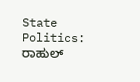State Politics: ರಾಹುಲ್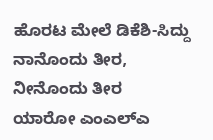ಹೊರಟ ಮೇಲೆ ಡಿಕೆಶಿ-ಸಿದ್ದು ನಾನೊಂದು ತೀರ, ನೀನೊಂದು ತೀರ
ಯಾರೋ ಎಂಎಲ್ಎ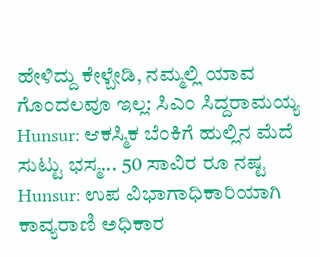ಹೇಳಿದ್ದು ಕೇಳ್ಬೇಡಿ, ನಮ್ಮಲ್ಲಿ ಯಾವ ಗೊಂದಲವೂ ಇಲ್ಲ: ಸಿಎಂ ಸಿದ್ದರಾಮಯ್ಯ
Hunsur: ಆಕಸ್ಮಿಕ ಬೆಂಕಿಗೆ ಹುಲ್ಲಿನ ಮೆದೆ ಸುಟ್ಟು ಭಸ್ಮ... 50 ಸಾವಿರ ರೂ ನಷ್ಟ
Hunsur: ಉಪ ವಿಭಾಗಾಧಿಕಾರಿಯಾಗಿ ಕಾವ್ಯರಾಣಿ ಅಧಿಕಾರ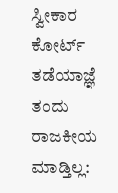ಸ್ವೀಕಾರ
ಕೋರ್ಟ್ ತಡೆಯಾಜ್ಞೆ ತಂದು ರಾಜಕೀಯ ಮಾಡ್ತಿಲ್ಲ: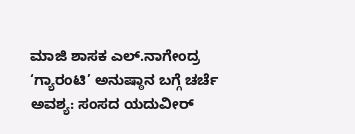ಮಾಜಿ ಶಾಸಕ ಎಲ್.ನಾಗೇಂದ್ರ
‘ಗ್ಯಾರಂಟಿ’ ಅನುಷ್ಠಾನ ಬಗ್ಗೆ ಚರ್ಚೆ ಅವಶ್ಯ: ಸಂಸದ ಯದುವೀರ್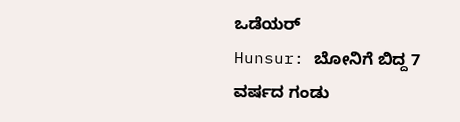ಒಡೆಯರ್
Hunsur: ಬೋನಿಗೆ ಬಿದ್ದ 7 ವರ್ಷದ ಗಂಡು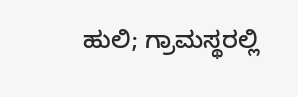ಹುಲಿ; ಗ್ರಾಮಸ್ಥರಲ್ಲಿ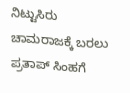ನಿಟ್ಟುಸಿರು
ಚಾಮರಾಜಕ್ಕೆ ಬರಲು ಪ್ರತಾಪ್ ಸಿಂಹಗೆ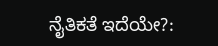ನೈತಿಕತೆ ಇದೆಯೇ?: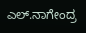ಎಲ್.ನಾಗೇಂದ್ರ